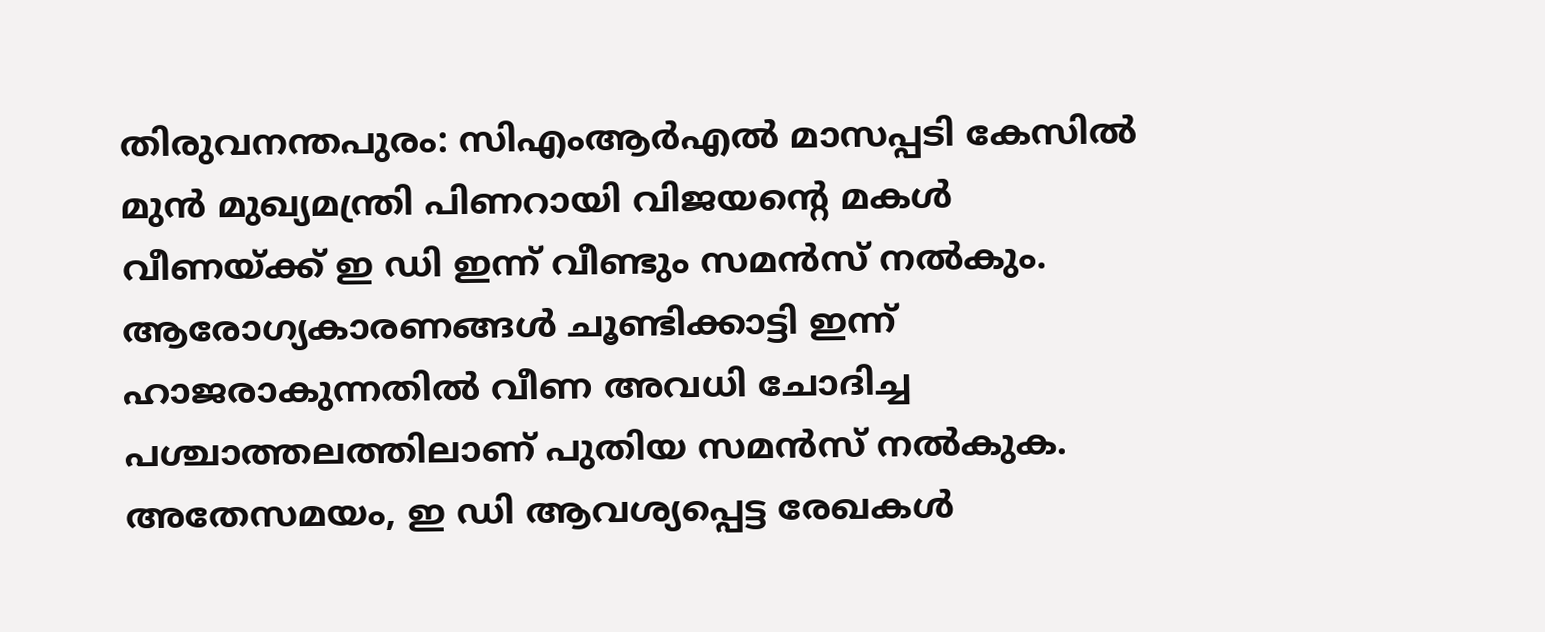തിരുവനന്തപുരം: സിഎംആർഎൽ മാസപ്പടി കേസിൽ മുൻ മുഖ്യമന്ത്രി പിണറായി വിജയന്റെ മകൾ വീണയ്ക്ക് ഇ ഡി ഇന്ന് വീണ്ടും സമൻസ് നൽകും. ആരോഗ്യകാരണങ്ങൾ ചൂണ്ടിക്കാട്ടി ഇന്ന് ഹാജരാകുന്നതിൽ വീണ അവധി ചോദിച്ച പശ്ചാത്തലത്തിലാണ് പുതിയ സമൻസ് നൽകുക.
അതേസമയം, ഇ ഡി ആവശ്യപ്പെട്ട രേഖകൾ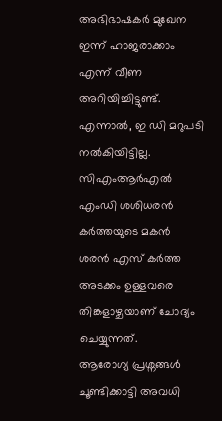അഭിഭാഷകർ മുഖേന ഇന്ന് ഹാജരാക്കാം എന്ന് വീണ അറിയിച്ചിട്ടുണ്ട്. എന്നാൽ, ഇ ഡി മറുപടി നൽകിയിട്ടില്ല. സിഎംആർഎൽ എംഡി ശശിധരൻ കർത്തയുടെ മകൻ ശരൻ എസ് കർത്ത അടക്കം ഉള്ളവരെ തിങ്കളാഴ്ചയാണ് ചോദ്യം ചെയ്യുന്നത്.
ആരോഗ്യ പ്രശ്നങ്ങൾ ചൂണ്ടിക്കാട്ടി അവധി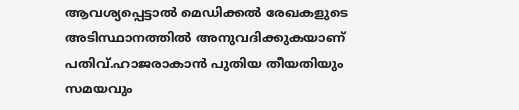ആവശ്യപ്പെട്ടാൽ മെഡിക്കൽ രേഖകളുടെ അടിസ്ഥാനത്തിൽ അനുവദിക്കുകയാണ് പതിവ്.ഹാജരാകാൻ പുതിയ തീയതിയും സമയവും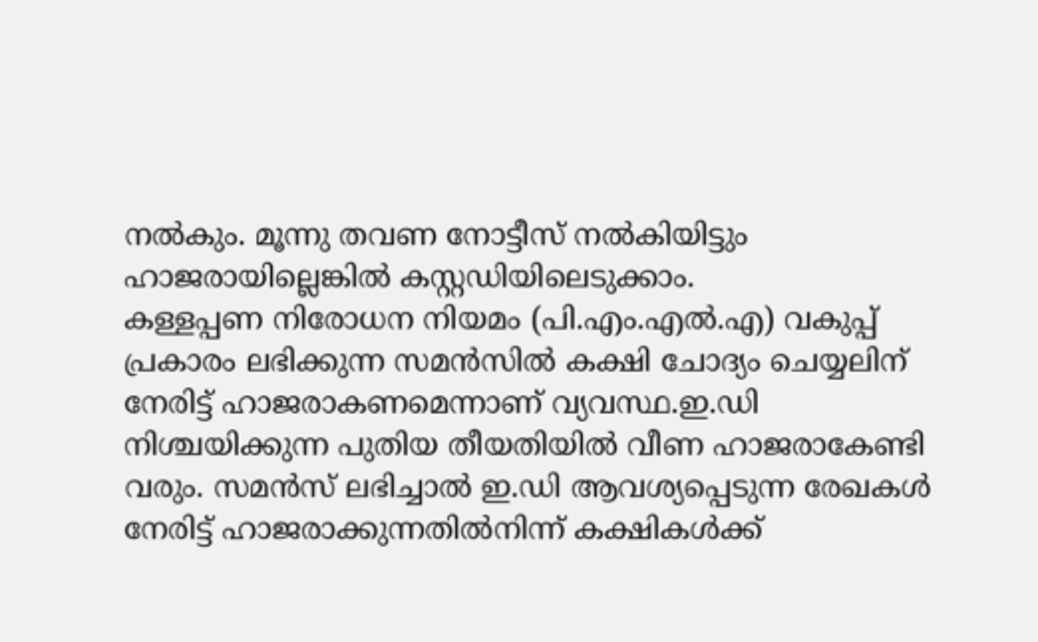നൽകും. മൂന്നു തവണ നോട്ടീസ് നൽകിയിട്ടും ഹാജരായില്ലെങ്കിൽ കസ്റ്റഡിയിലെടുക്കാം.
കള്ളപ്പണ നിരോധന നിയമം (പി.എം.എൽ.എ) വകുപ്പ് പ്രകാരം ലഭിക്കുന്ന സമൻസിൽ കക്ഷി ചോദ്യം ചെയ്യലിന് നേരിട്ട് ഹാജരാകണമെന്നാണ് വ്യവസ്ഥ.ഇ.ഡി നിശ്ചയിക്കുന്ന പുതിയ തീയതിയിൽ വീണ ഹാജരാകേണ്ടി വരും. സമൻസ് ലഭിച്ചാൽ ഇ.ഡി ആവശ്യപ്പെടുന്ന രേഖകൾ നേരിട്ട് ഹാജരാക്കുന്നതിൽനിന്ന് കക്ഷികൾക്ക്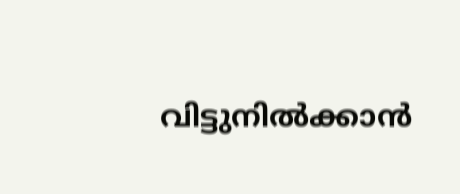വിട്ടുനിൽക്കാൻ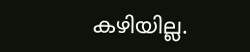കഴിയില്ല.